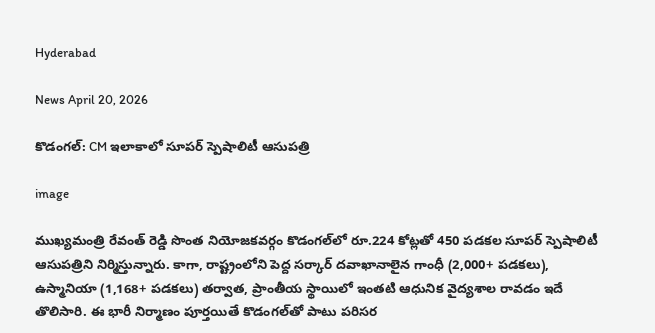Hyderabad

News April 20, 2026

కొడంగల్‌: CM ఇలాకాలో సూపర్ స్పెషాలిటీ ఆసుపత్రి

image

ముఖ్యమంత్రి రేవంత్ రెడ్డి సొంత నియోజకవర్గం కొడంగల్‌లో రూ.224 కోట్లతో 450 పడకల సూపర్ స్పెషాలిటీ ఆసుపత్రిని నిర్మిస్తున్నారు. కాగా, రాష్ట్రంలోని పెద్ద సర్కార్ దవాఖానాలైన గాంధీ (2,000+ పడకలు), ఉస్మానియా (1,168+ పడకలు) తర్వాత, ప్రాంతీయ స్థాయిలో ఇంతటి ఆధునిక వైద్యశాల రావడం ఇదే తొలిసారి. ఈ భారీ నిర్మాణం పూర్తయితే కొడంగల్‌తో పాటు పరిసర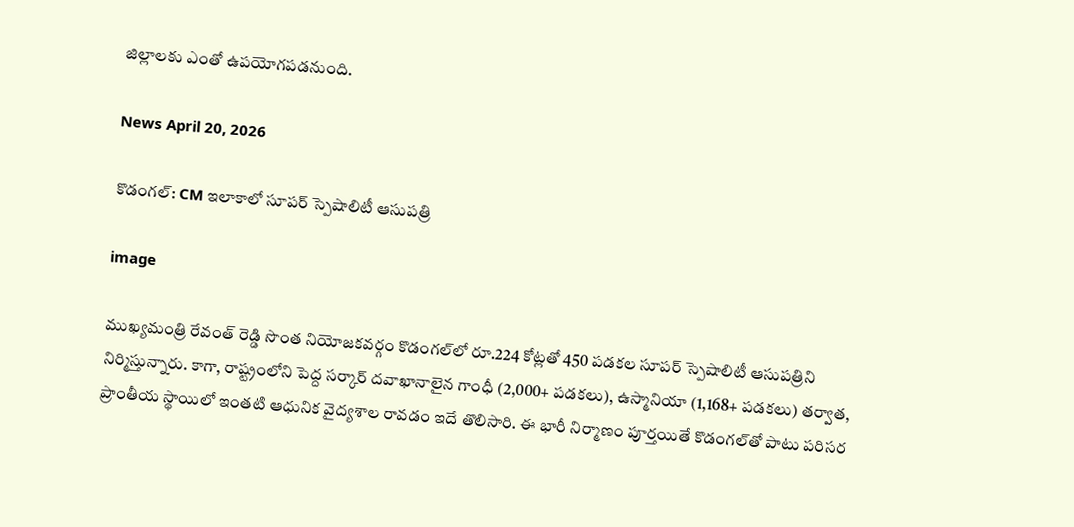జిల్లాలకు ఎంతో ఉపయోగపడనుంది.

News April 20, 2026

కొడంగల్‌: CM ఇలాకాలో సూపర్ స్పెషాలిటీ ఆసుపత్రి

image

ముఖ్యమంత్రి రేవంత్ రెడ్డి సొంత నియోజకవర్గం కొడంగల్‌లో రూ.224 కోట్లతో 450 పడకల సూపర్ స్పెషాలిటీ ఆసుపత్రిని నిర్మిస్తున్నారు. కాగా, రాష్ట్రంలోని పెద్ద సర్కార్ దవాఖానాలైన గాంధీ (2,000+ పడకలు), ఉస్మానియా (1,168+ పడకలు) తర్వాత, ప్రాంతీయ స్థాయిలో ఇంతటి ఆధునిక వైద్యశాల రావడం ఇదే తొలిసారి. ఈ భారీ నిర్మాణం పూర్తయితే కొడంగల్‌తో పాటు పరిసర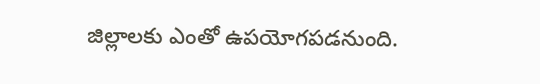జిల్లాలకు ఎంతో ఉపయోగపడనుంది.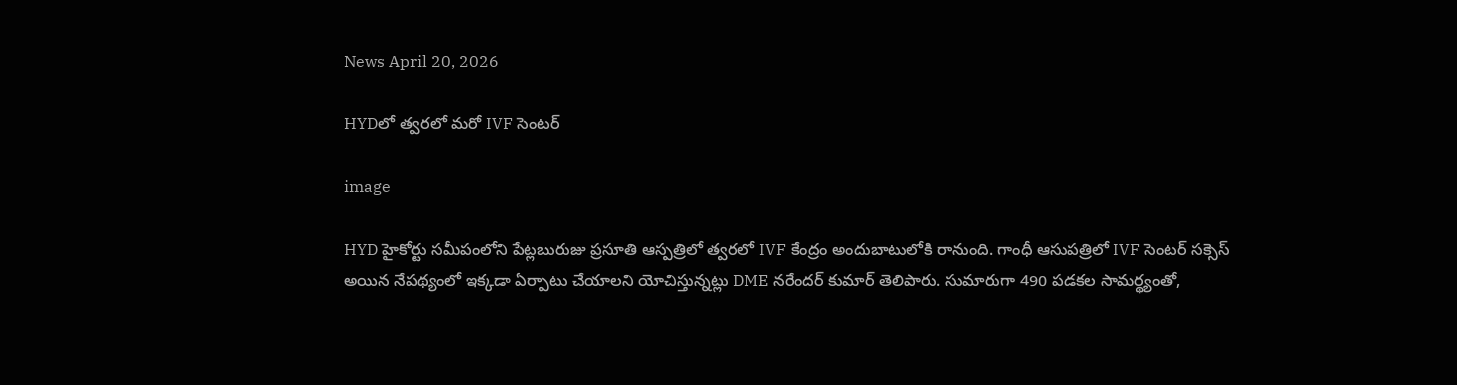News April 20, 2026

HYDలో త్వరలో మరో IVF సెంటర్

image

HYD హైకోర్టు సమీపంలోని పేట్లబురుజు ప్రసూతి ఆస్పత్రిలో త్వరలో IVF కేంద్రం అందుబాటులోకి రానుంది. గాంధీ ఆసుపత్రిలో IVF సెంటర్ సక్సెస్ అయిన నేపథ్యంలో ఇక్కడా ఏర్పాటు చేయాలని యోచిస్తున్నట్లు DME నరేందర్ కుమార్ తెలిపారు. సుమారుగా 490 పడకల సామర్థ్యంతో,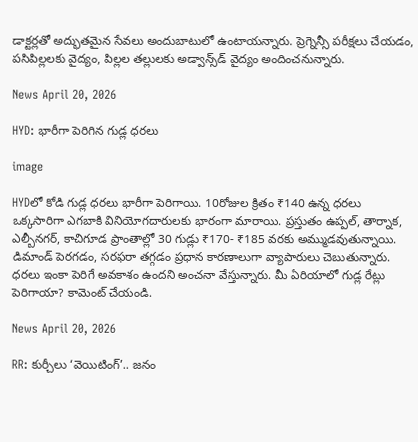డాక్టర్లతో అద్భుతమైన సేవలు అందుబాటులో ఉంటాయన్నారు. ప్రెగ్నెన్సీ పరీక్షలు చేయడం, పసిపిల్లలకు వైద్యం, పిల్లల తల్లులకు అడ్వాన్స్‌డ్ వైద్యం అందించనున్నారు.

News April 20, 2026

HYD: భారీగా పెరిగిన గుడ్ల ధరలు

image

HYDలో కోడి గుడ్ల ధరలు భారీగా పెరిగాయి. 10రోజుల క్రితం ₹140 ఉన్న ధరలు ఒక్కసారిగా ఎగబాకి వినియోగదారులకు భారంగా మారాయి. ప్రస్తుతం ఉప్పల్, తార్నాక, ఎల్బీనగర్, కాచిగూడ ప్రాంతాల్లో 30 గుడ్లు ₹170- ₹185 వరకు అమ్ముడవుతున్నాయి. డిమాండ్ పెరగడం, సరఫరా తగ్గడం ప్రధాన కారణాలుగా వ్యాపారులు చెబుతున్నారు. ధరలు ఇంకా పెరిగే అవకాశం ఉందని అంచనా వేస్తున్నారు. మీ ఏరియాలో గుడ్ల రేట్లు పెరిగాయా? కామెంట్ చేయండి.

News April 20, 2026

RR: కుర్చీలు ‘వెయిటింగ్’.. జనం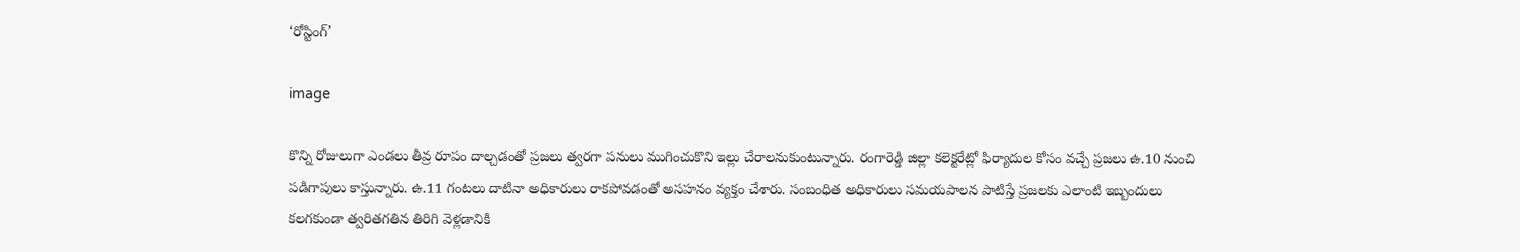‘రోస్టింగ్’

image

కొన్ని రోజులుగా ఎండలు తీవ్ర రూపం దాల్చడంతో ప్రజలు త్వరగా పనులు ముగించుకొని ఇల్లు చేరాలనుకుంటున్నారు. రంగారెడ్డి జిల్లా కలెక్టరేట్లో ఫిర్యాదుల కోసం వచ్చే ప్రజలు ఉ.10 నుంచి పడిగాపులు కాస్తున్నారు. ఉ.11 గంటలు దాటినా అధికారులు రాకపోవడంతో అసహనం వ్యక్తం చేశారు. సంబంధిత అధికారులు సమయపాలన పాటిస్తే ప్రజలకు ఎలాంటి ఇబ్బందులు కలగకుండా త్వరితగతిన తిరిగి వెళ్లడానికి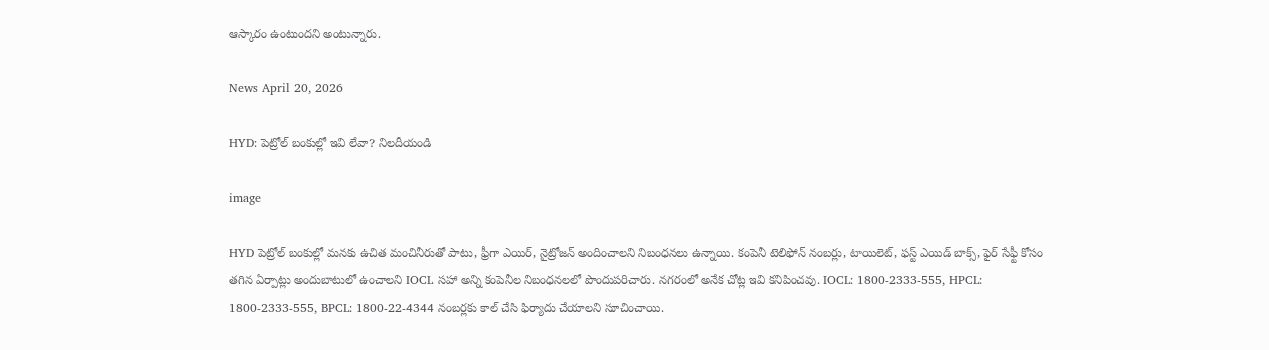ఆస్కారం ఉంటుందని అంటున్నారు.

News April 20, 2026

HYD: పెట్రోల్ బంకుల్లో ఇవి లేవా? నిలదీయండి

image

HYD పెట్రోల్ బంకుల్లో మనకు ఉచిత మంచినీరుతో పాటు, ఫ్రీగా ఎయిర్, నైట్రోజన్ అందించాలని నిబంధనలు ఉన్నాయి. కంపెనీ టెలిఫోన్ నంబర్లు, టాయిలెట్, ఫస్ట్ ఎయిడ్ బాక్స్, ఫైర్ సేఫ్టీ కోసం తగిన ఏర్పాట్లు అందుబాటులో ఉంచాలని IOCL సహా అన్ని కంపెనీల నిబంధనలలో పొందుపరిచారు. నగరంలో అనేక చోట్ల ఇవి కనిపించవు. IOCL: 1800-2333-555, HPCL: 1800-2333-555, BPCL: 1800-22-4344 నంబర్లకు కాల్ చేసి ఫిర్యాదు చేయాలని సూచించాయి.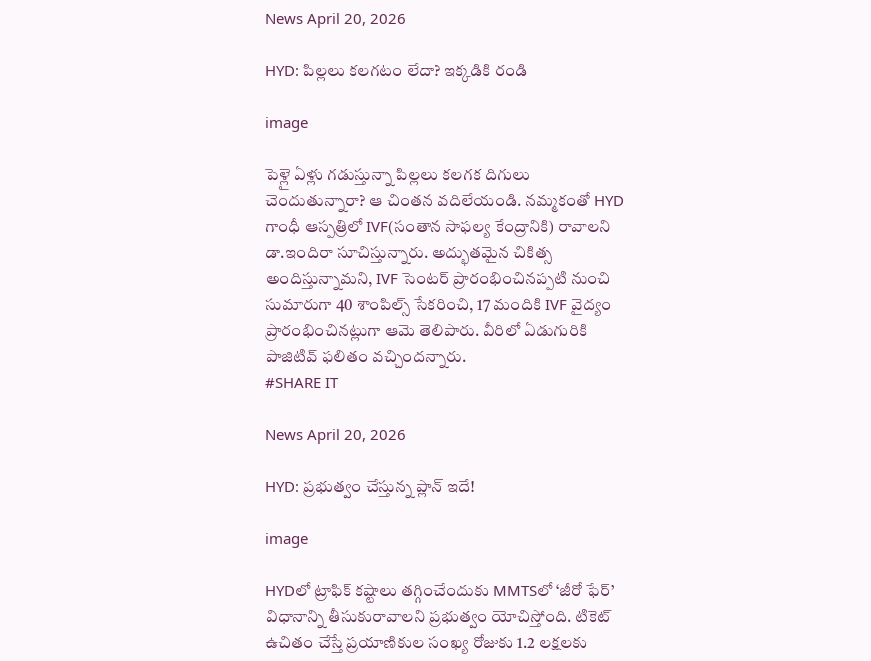News April 20, 2026

HYD: పిల్లలు కలగటం లేదా? ఇక్కడికి రండి

image

పెళ్లై ఏళ్లు గడుస్తున్నా పిల్లలు కలగక దిగులు చెందుతున్నారా? ఆ చింతన వదిలేయండి. నమ్మకంతో HYD గాంధీ ఆస్పత్రిలో IVF(సంతాన సాఫల్య కేంద్రానికి) రావాలని డా.ఇందిరా సూచిస్తున్నారు. అద్భుతమైన చికిత్స అందిస్తున్నామని, IVF సెంటర్ ప్రారంభించినప్పటి నుంచి సుమారుగా 40 శాంపిల్స్ సేకరించి, 17 మందికి IVF వైద్యం ప్రారంభించినట్లుగా ఆమె తెలిపారు. వీరిలో ఏడుగురికి పాజిటివ్ ఫలితం వచ్చిందన్నారు.
#SHARE IT

News April 20, 2026

HYD: ప్రభుత్వం చేస్తున్న ప్లాన్ ఇదే!

image

HYDలో ట్రాఫిక్ కష్టాలు తగ్గించేందుకు MMTSలో ‘జీరో ఫేర్’ విధానాన్ని తీసుకురావాలని ప్రభుత్వం యోచిస్తోంది. టికెట్ ఉచితం చేస్తే ప్రయాణికుల సంఖ్య రోజుకు 1.2 లక్షలకు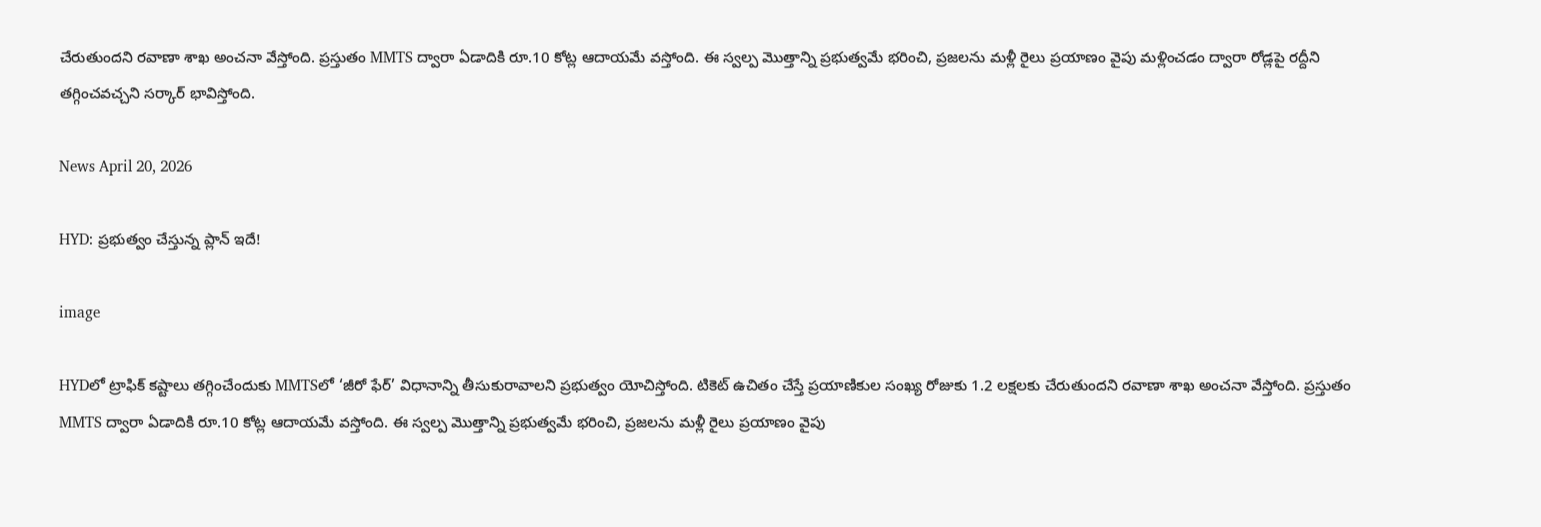చేరుతుందని రవాణా శాఖ అంచనా వేస్తోంది. ప్రస్తుతం MMTS ద్వారా ఏడాదికి రూ.10 కోట్ల ఆదాయమే వస్తోంది. ఈ స్వల్ప మొత్తాన్ని ప్రభుత్వమే భరించి, ప్రజలను మళ్లీ రైలు ప్రయాణం వైపు మళ్లించడం ద్వారా రోడ్లపై రద్దీని తగ్గించవచ్చని సర్కార్ భావిస్తోంది.

News April 20, 2026

HYD: ప్రభుత్వం చేస్తున్న ప్లాన్ ఇదే!

image

HYDలో ట్రాఫిక్ కష్టాలు తగ్గించేందుకు MMTSలో ‘జీరో ఫేర్’ విధానాన్ని తీసుకురావాలని ప్రభుత్వం యోచిస్తోంది. టికెట్ ఉచితం చేస్తే ప్రయాణికుల సంఖ్య రోజుకు 1.2 లక్షలకు చేరుతుందని రవాణా శాఖ అంచనా వేస్తోంది. ప్రస్తుతం MMTS ద్వారా ఏడాదికి రూ.10 కోట్ల ఆదాయమే వస్తోంది. ఈ స్వల్ప మొత్తాన్ని ప్రభుత్వమే భరించి, ప్రజలను మళ్లీ రైలు ప్రయాణం వైపు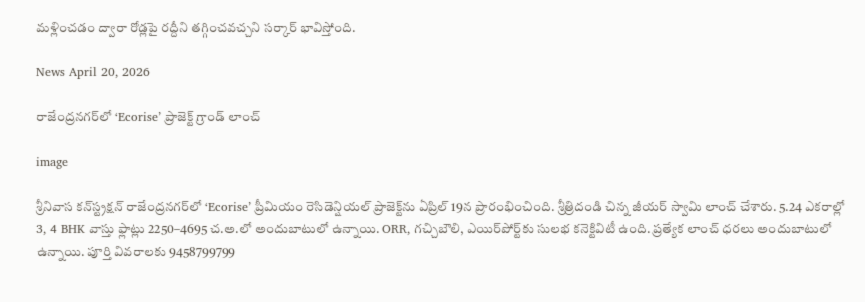మళ్లించడం ద్వారా రోడ్లపై రద్దీని తగ్గించవచ్చని సర్కార్ భావిస్తోంది.

News April 20, 2026

రాజేంద్రనగర్‌లో ‘Ecorise’ ప్రాజెక్ట్ గ్రాండ్ లాంచ్

image

శ్రీనివాస కన్‌స్ట్రక్షన్‌ రాజేంద్రనగర్‌లో ‘Ecorise’ ప్రీమియం రెసిడెన్షియల్ ప్రాజెక్ట్‌ను ఏప్రిల్ 19న ప్రారంభించింది. శ్రీత్రిదండి చిన్న జీయర్ స్వామి లాంచ్ చేశారు. 5.24 ఎకరాల్లో 3, 4 BHK వాస్తు ఫ్లాట్లు 2250–4695 చ.అ.లో అందుబాటులో ఉన్నాయి. ORR, గచ్చిబౌలి, ఎయిర్‌పోర్ట్‌కు సులభ కనెక్టివిటీ ఉంది. ప్రత్యేక లాంచ్ ధరలు అందుబాటులో ఉన్నాయి. పూర్తి వివరాలకు 9458799799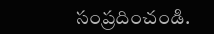సంప్రదించండి.